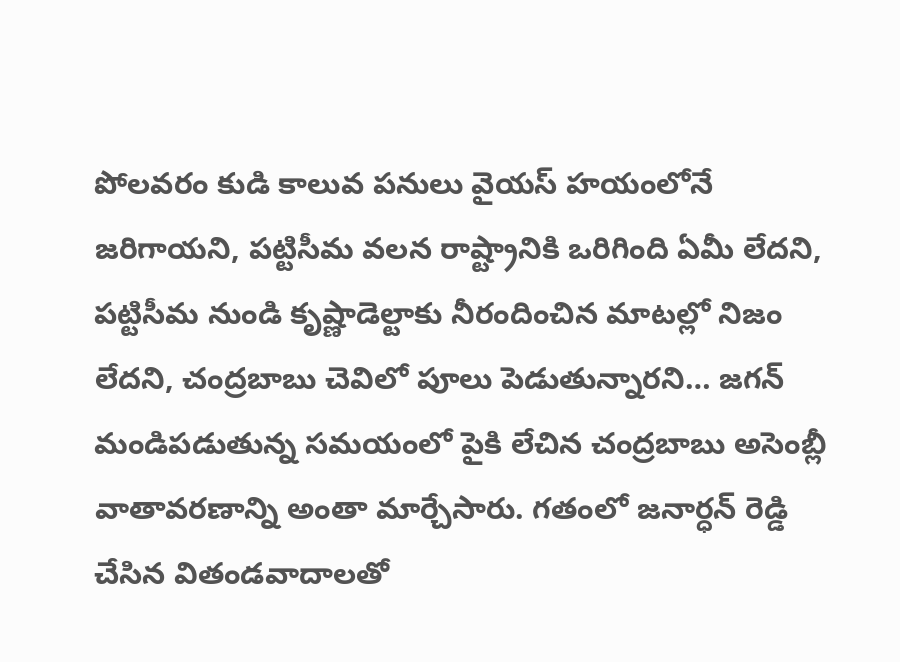పోలవరం కుడి కాలువ పనులు వైయస్ హయంలోనే జరిగాయని, పట్టిసీమ వలన రాష్ట్రానికి ఒరిగింది ఏమీ లేదని, పట్టిసీమ నుండి కృష్ణాడెల్టాకు నీరందించిన మాటల్లో నిజం లేదని, చంద్రబాబు చెవిలో పూలు పెడుతున్నారని… జగన్ మండిపడుతున్న సమయంలో పైకి లేచిన చంద్రబాబు అసెంబ్లీ వాతావరణాన్ని అంతా మార్చేసారు. గతంలో జనార్ధన్ రెడ్డి చేసిన వితండవాదాలతో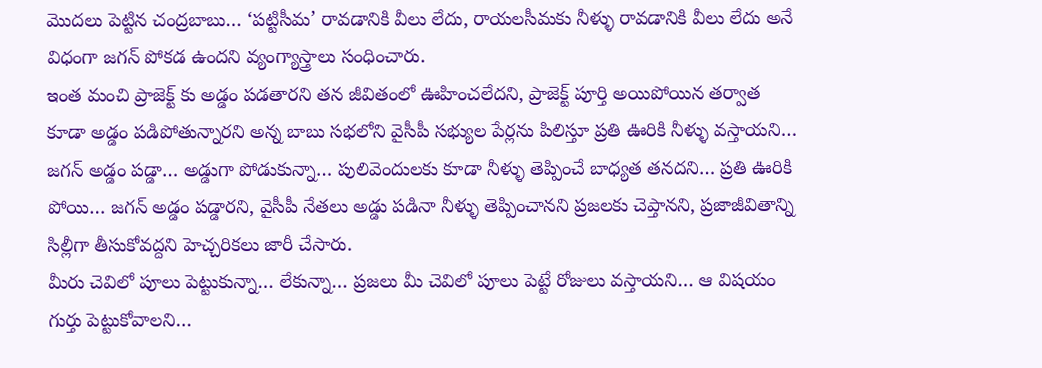మొదలు పెట్టిన చంద్రబాబు… ‘పట్టిసీమ’ రావడానికి వీలు లేదు, రాయలసీమకు నీళ్ళు రావడానికి వీలు లేదు అనే విధంగా జగన్ పోకడ ఉందని వ్యంగ్యాస్త్రాలు సంధించారు.
ఇంత మంచి ప్రాజెక్ట్ కు అడ్డం పడతారని తన జీవితంలో ఊహించలేదని, ప్రాజెక్ట్ పూర్తి అయిపోయిన తర్వాత కూడా అడ్డం పడిపోతున్నారని అన్న బాబు సభలోని వైసీపీ సభ్యుల పేర్లను పిలిస్తూ ప్రతి ఊరికి నీళ్ళు వస్తాయని… జగన్ అడ్డం పడ్డా… అడ్డుగా పోడుకున్నా… పులివెందులకు కూడా నీళ్ళు తెప్పించే బాధ్యత తనదని… ప్రతి ఊరికి పోయి… జగన్ అడ్డం పడ్డారని, వైసీపీ నేతలు అడ్డు పడినా నీళ్ళు తెప్పించానని ప్రజలకు చెప్తానని, ప్రజాజీవితాన్ని సిల్లీగా తీసుకోవద్దని హెచ్చరికలు జారీ చేసారు.
మీరు చెవిలో పూలు పెట్టుకున్నా… లేకున్నా… ప్రజలు మీ చెవిలో పూలు పెట్టే రోజులు వస్తాయని… ఆ విషయం గుర్తు పెట్టుకోవాలని…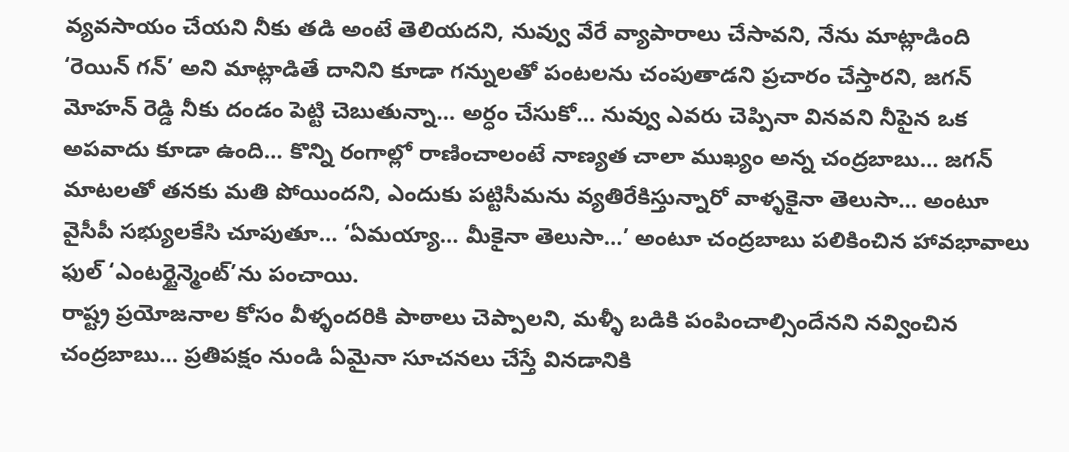వ్యవసాయం చేయని నీకు తడి అంటే తెలియదని, నువ్వు వేరే వ్యాపారాలు చేసావని, నేను మాట్లాడింది ‘రెయిన్ గన్’ అని మాట్లాడితే దానిని కూడా గన్నులతో పంటలను చంపుతాడని ప్రచారం చేస్తారని, జగన్ మోహన్ రెడ్డి నీకు దండం పెట్టి చెబుతున్నా… అర్ధం చేసుకో… నువ్వు ఎవరు చెప్పినా వినవని నీపైన ఒక అపవాదు కూడా ఉంది… కొన్ని రంగాల్లో రాణించాలంటే నాణ్యత చాలా ముఖ్యం అన్న చంద్రబాబు… జగన్ మాటలతో తనకు మతి పోయిందని, ఎందుకు పట్టిసీమను వ్యతిరేకిస్తున్నారో వాళ్ళకైనా తెలుసా… అంటూ వైసీపీ సభ్యులకేసి చూపుతూ… ‘ఏమయ్యా… మీకైనా తెలుసా…’ అంటూ చంద్రబాబు పలికించిన హావభావాలు ఫుల్ ‘ఎంటర్టైన్మెంట్’ను పంచాయి.
రాష్ట్ర ప్రయోజనాల కోసం వీళ్ళందరికి పాఠాలు చెప్పాలని, మళ్ళీ బడికి పంపించాల్సిందేనని నవ్వించిన చంద్రబాబు… ప్రతిపక్షం నుండి ఏమైనా సూచనలు చేస్తే వినడానికి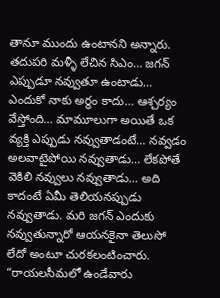తానూ ముందు ఉంటానని అన్నారు. తదుపరి మళ్ళీ లేచిన సిఎం… జగన్ ఎప్పుడూ నవ్వుతూ ఉంటాడు… ఎందుకో నాకు అర్ధం కాదు… ఆశ్చర్యం వేస్తోంది… మామూలుగా అయితే ఒక వ్యక్తి ఎప్పుడు నవ్వుతాడంటే… నవ్వడం అలవాటైపోయి నవ్వుతాడు… లేకపోతే వెకిలి నవ్వులు నవ్వుతాడు… అది కాదంటే ఏమీ తెలియనప్పుడు నవ్వుతాడు. మరి జగన్ ఎందుకు నవ్వుతున్నారో ఆయనకైనా తెలుసో లేదో అంటూ చురకలంటించారు. “రాయలసీమలో ఉండేవారు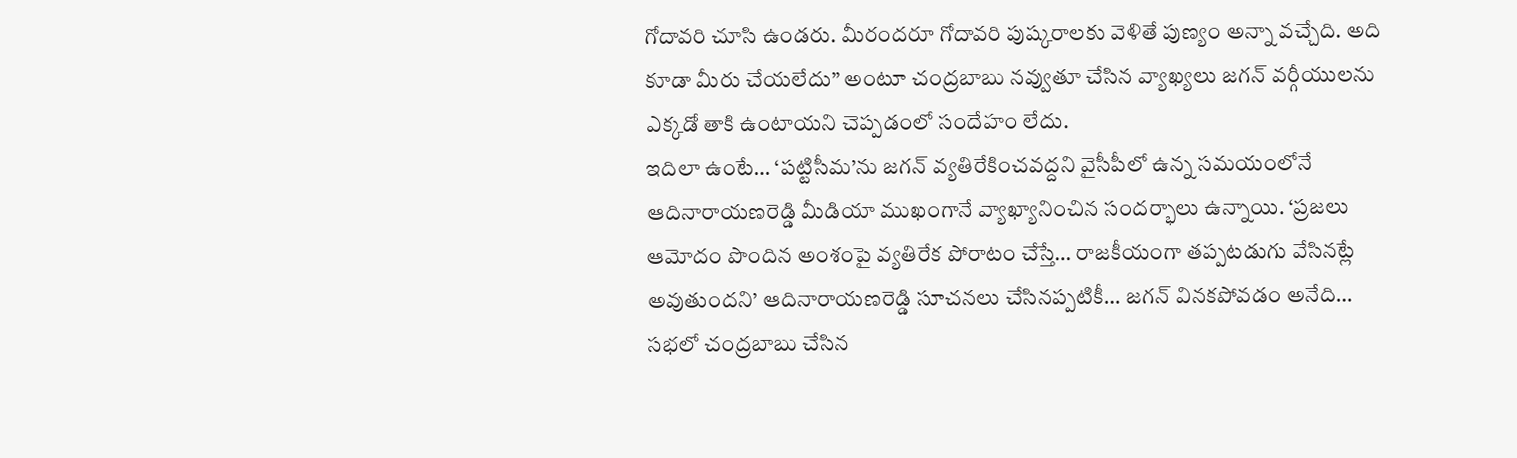గోదావరి చూసి ఉండరు. మీరందరూ గోదావరి పుష్కరాలకు వెళితే పుణ్యం అన్నా వచ్చేది. అది కూడా మీరు చేయలేదు” అంటూ చంద్రబాబు నవ్వుతూ చేసిన వ్యాఖ్యలు జగన్ వర్గీయులను ఎక్కడో తాకి ఉంటాయని చెప్పడంలో సందేహం లేదు.
ఇదిలా ఉంటే… ‘పట్టిసీమ’ను జగన్ వ్యతిరేకించవద్దని వైసీపీలో ఉన్న సమయంలోనే ఆదినారాయణరెడ్డి మీడియా ముఖంగానే వ్యాఖ్యానించిన సందర్భాలు ఉన్నాయి. ‘ప్రజలు ఆమోదం పొందిన అంశంపై వ్యతిరేక పోరాటం చేస్తే… రాజకీయంగా తప్పటడుగు వేసినట్లే అవుతుందని’ ఆదినారాయణరెడ్డి సూచనలు చేసినప్పటికీ… జగన్ వినకపోవడం అనేది… సభలో చంద్రబాబు చేసిన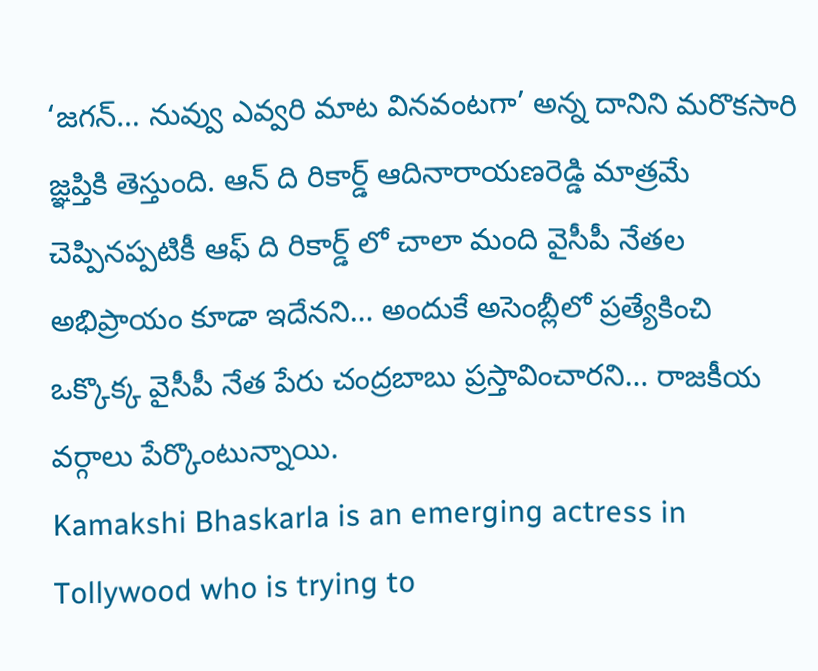‘జగన్… నువ్వు ఎవ్వరి మాట వినవంటగా’ అన్న దానిని మరొకసారి జ్ఞప్తికి తెస్తుంది. ఆన్ ది రికార్డ్ ఆదినారాయణరెడ్డి మాత్రమే చెప్పినప్పటికీ ఆఫ్ ది రికార్డ్ లో చాలా మంది వైసీపీ నేతల అభిప్రాయం కూడా ఇదేనని… అందుకే అసెంబ్లీలో ప్రత్యేకించి ఒక్కొక్క వైసీపీ నేత పేరు చంద్రబాబు ప్రస్తావించారని… రాజకీయ వర్గాలు పేర్కొంటున్నాయి.
Kamakshi Bhaskarla is an emerging actress in Tollywood who is trying to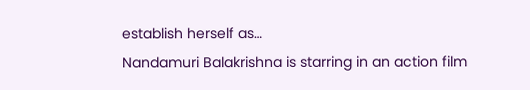establish herself as…
Nandamuri Balakrishna is starring in an action film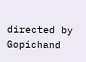directed by Gopichand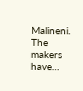Malineni. The makers have…